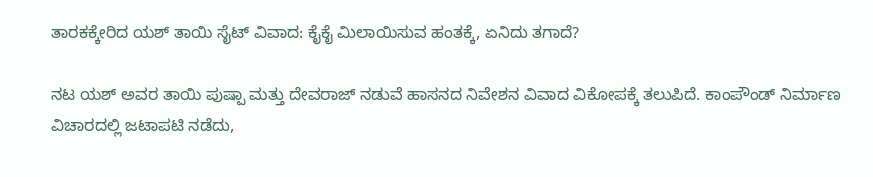ತಾರಕಕ್ಕೇರಿದ ಯಶ್ ತಾಯಿ ಸೈಟ್ ವಿವಾದ: ಕೈಕೈ ಮಿಲಾಯಿಸುವ ಹಂತಕ್ಕೆ, ಏನಿದು ತಗಾದೆ?

ನಟ ಯಶ್ ಅವರ ತಾಯಿ ಪುಷ್ಪಾ ಮತ್ತು ದೇವರಾಜ್ ನಡುವೆ ಹಾಸನದ ನಿವೇಶನ ವಿವಾದ ವಿಕೋಪಕ್ಕೆ ತಲುಪಿದೆ. ಕಾಂಪೌಂಡ್ ನಿರ್ಮಾಣ ವಿಚಾರದಲ್ಲಿ ಜಟಾಪಟಿ ನಡೆದು,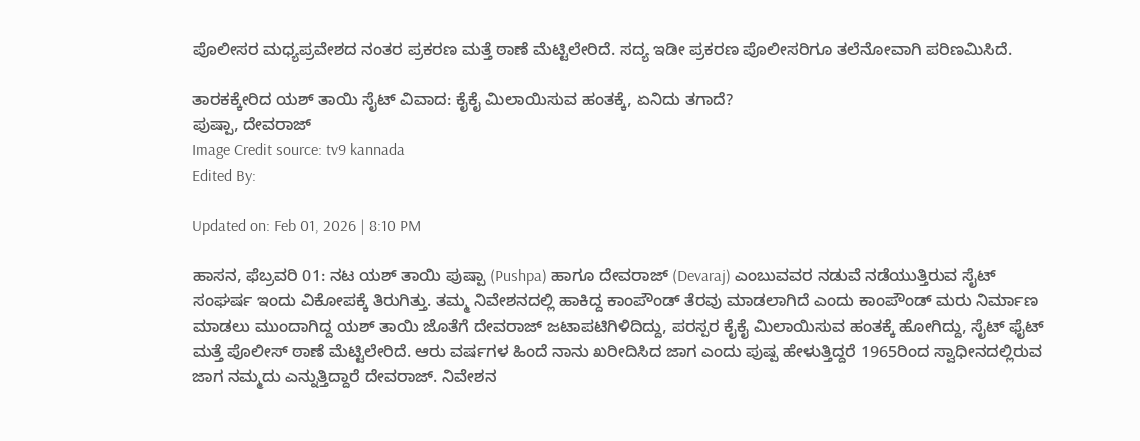ಪೊಲೀಸರ ಮಧ್ಯಪ್ರವೇಶದ ನಂತರ ಪ್ರಕರಣ ಮತ್ತೆ ಠಾಣೆ ಮೆಟ್ಟಿಲೇರಿದೆ. ಸದ್ಯ ಇಡೀ ಪ್ರಕರಣ ಪೊಲೀಸರಿಗೂ ತಲೆನೋವಾಗಿ ಪರಿಣಮಿಸಿದೆ.

ತಾರಕಕ್ಕೇರಿದ ಯಶ್ ತಾಯಿ ಸೈಟ್ ವಿವಾದ: ಕೈಕೈ ಮಿಲಾಯಿಸುವ ಹಂತಕ್ಕೆ, ಏನಿದು ತಗಾದೆ?
ಪುಷ್ಪಾ, ದೇವರಾಜ್
Image Credit source: tv9 kannada
Edited By:

Updated on: Feb 01, 2026 | 8:10 PM

ಹಾಸನ, ಫೆಬ್ರವರಿ 01: ನಟ ಯಶ್ ತಾಯಿ ಪುಷ್ಪಾ (Pushpa) ಹಾಗೂ ದೇವರಾಜ್ (Devaraj) ಎಂಬುವವರ ನಡುವೆ ನಡೆಯುತ್ತಿರುವ ಸೈಟ್ ಸಂಘರ್ಷ ಇಂದು ವಿಕೋಪಕ್ಕೆ ತಿರುಗಿತ್ತು. ತಮ್ಮ ನಿವೇಶನದಲ್ಲಿ ಹಾಕಿದ್ದ ಕಾಂಪೌಂಡ್ ತೆರವು ಮಾಡಲಾಗಿದೆ ಎಂದು ಕಾಂಪೌಂಡ್ ಮರು ನಿರ್ಮಾಣ ಮಾಡಲು ಮುಂದಾಗಿದ್ದ ಯಶ್ ತಾಯಿ ಜೊತೆಗೆ ದೇವರಾಜ್ ಜಟಾಪಟಿಗಿಳಿದಿದ್ದು, ಪರಸ್ಪರ ಕೈಕೈ ಮಿಲಾಯಿಸುವ ಹಂತಕ್ಕೆ ಹೋಗಿದ್ದು, ಸೈಟ್ ಫೈಟ್ ಮತ್ತೆ ಪೊಲೀಸ್ ಠಾಣೆ ಮೆಟ್ಟಿಲೇರಿದೆ. ಆರು ವರ್ಷಗಳ ಹಿಂದೆ ನಾನು ಖರೀದಿಸಿದ ಜಾಗ ಎಂದು ಪುಷ್ಪ ಹೇಳುತ್ತಿದ್ದರೆ 1965ರಿಂದ ಸ್ವಾಧೀನದಲ್ಲಿರುವ ಜಾಗ ನಮ್ಮದು ಎನ್ನುತ್ತಿದ್ದಾರೆ ದೇವರಾಜ್. ನಿವೇಶನ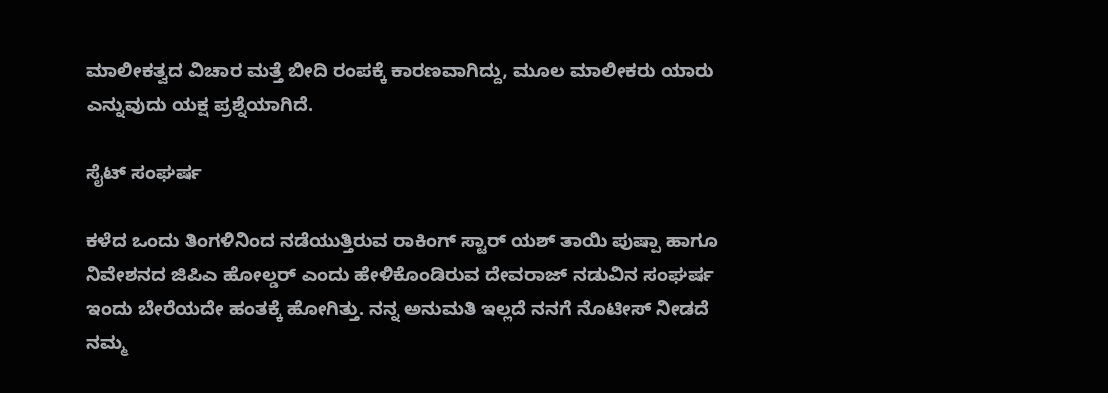ಮಾಲೀಕತ್ವದ ವಿಚಾರ ಮತ್ತೆ ಬೀದಿ ರಂಪಕ್ಕೆ ಕಾರಣವಾಗಿದ್ದು, ಮೂಲ ಮಾಲೀಕರು ಯಾರು ಎನ್ನುವುದು ಯಕ್ಷ ಪ್ರಶ್ನೆಯಾಗಿದೆ.

ಸೈಟ್ ಸಂಘರ್ಷ

ಕಳೆದ ಒಂದು ತಿಂಗಳಿನಿಂದ ನಡೆಯುತ್ತಿರುವ ರಾಕಿಂಗ್ ಸ್ಟಾರ್ ಯಶ್ ತಾಯಿ ಪುಷ್ಪಾ ಹಾಗೂ ನಿವೇಶನದ ಜಿಪಿಎ ಹೋಲ್ಡರ್ ಎಂದು ಹೇಳಿಕೊಂಡಿರುವ ದೇವರಾಜ್ ನಡುವಿನ ಸಂಘರ್ಷ ಇಂದು ಬೇರೆಯದೇ ಹಂತಕ್ಕೆ ಹೋಗಿತ್ತು. ನನ್ನ ಅನುಮತಿ ಇಲ್ಲದೆ ನನಗೆ ನೊಟೀಸ್ ನೀಡದೆ ನಮ್ಮ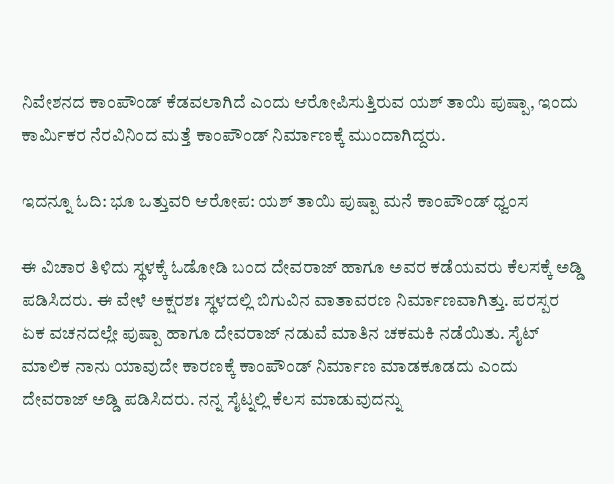ನಿವೇಶನದ ಕಾಂಪೌಂಡ್ ಕೆಡವಲಾಗಿದೆ ಎಂದು ಆರೋಪಿಸುತ್ತಿರುವ ಯಶ್ ತಾಯಿ ಪುಷ್ಪಾ, ಇಂದು ಕಾರ್ಮಿಕರ ನೆರವಿನಿಂದ ಮತ್ತೆ ಕಾಂಪೌಂಡ್ ನಿರ್ಮಾಣಕ್ಕೆ ಮುಂದಾಗಿದ್ದರು.

ಇದನ್ನೂ ಓದಿ: ಭೂ ಒತ್ತುವರಿ ಆರೋಪ: ಯಶ್ ತಾಯಿ ಪುಷ್ಪಾ ಮನೆ ಕಾಂಪೌಂಡ್ ಧ್ವಂಸ

ಈ ವಿಚಾರ ತಿಳಿದು ಸ್ಥಳಕ್ಕೆ ಓಡೋಡಿ ಬಂದ ದೇವರಾಜ್ ಹಾಗೂ ಅವರ ಕಡೆಯವರು ಕೆಲಸಕ್ಕೆ ಅಡ್ಡಿ ಪಡಿಸಿದರು. ಈ ವೇಳೆ ಅಕ್ಷರಶಃ ಸ್ಥಳದಲ್ಲಿ ಬಿಗುವಿನ ವಾತಾವರಣ ನಿರ್ಮಾಣವಾಗಿತ್ತು. ಪರಸ್ಪರ ಏಕ ವಚನದಲ್ಲೇ ಪುಷ್ಪಾ ಹಾಗೂ ದೇವರಾಜ್ ನಡುವೆ ಮಾತಿನ ಚಕಮಕಿ ನಡೆಯಿತು. ಸೈಟ್ ಮಾಲಿಕ ನಾನು ಯಾವುದೇ ಕಾರಣಕ್ಕೆ ಕಾಂಪೌಂಡ್ ನಿರ್ಮಾಣ ಮಾಡಕೂಡದು ಎಂದು ದೇವರಾಜ್ ಅಡ್ಡಿ ಪಡಿಸಿದರು. ನನ್ನ ಸೈಟ್ನಲ್ಲಿ ಕೆಲಸ ಮಾಡುವುದನ್ನು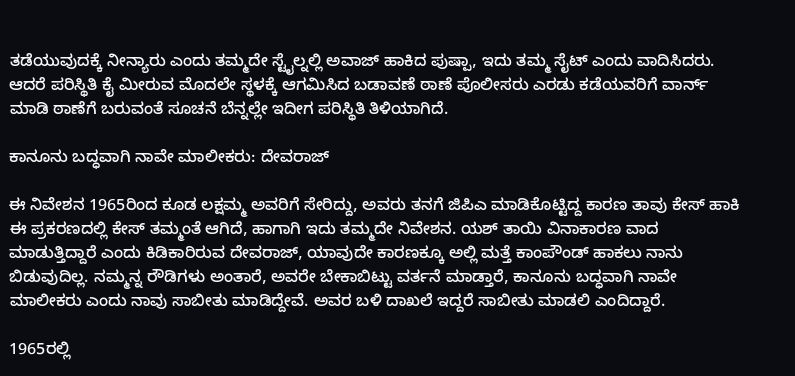ತಡೆಯುವುದಕ್ಕೆ ನೀನ್ಯಾರು ಎಂದು ತಮ್ಮದೇ ಸ್ಟೈಲ್ನಲ್ಲಿ ಅವಾಜ್ ಹಾಕಿದ ಪುಷ್ಪಾ, ಇದು ತಮ್ಮ ಸೈಟ್ ಎಂದು ವಾದಿಸಿದರು. ಆದರೆ ಪರಿಸ್ಥಿತಿ ಕೈ ಮೀರುವ ಮೊದಲೇ ಸ್ಥಳಕ್ಕೆ ಆಗಮಿಸಿದ ಬಡಾವಣೆ ಠಾಣೆ ಪೊಲೀಸರು ಎರಡು ಕಡೆಯವರಿಗೆ ವಾರ್ನ್ ಮಾಡಿ ಠಾಣೆಗೆ ಬರುವಂತೆ ಸೂಚನೆ ಬೆನ್ನಲ್ಲೇ ಇದೀಗ ಪರಿಸ್ಥಿತಿ ತಿಳಿಯಾಗಿದೆ.

ಕಾನೂನು ಬದ್ಧವಾಗಿ ನಾವೇ ಮಾಲೀಕರು: ದೇವರಾಜ್

ಈ ನಿವೇಶನ 1965ರಿಂದ ಕೂಡ ಲಕ್ಷಮ್ಮ ಅವರಿಗೆ ಸೇರಿದ್ದು, ಅವರು ತನಗೆ ಜಿಪಿಎ ಮಾಡಿಕೊಟ್ಟಿದ್ದ ಕಾರಣ ತಾವು ಕೇಸ್ ಹಾಕಿ ಈ ಪ್ರಕರಣದಲ್ಲಿ ಕೇಸ್ ತಮ್ಮಂತೆ ಆಗಿದೆ, ಹಾಗಾಗಿ ಇದು ತಮ್ಮದೇ ನಿವೇಶನ. ಯಶ್ ತಾಯಿ ವಿನಾಕಾರಣ ವಾದ ಮಾಡುತ್ತಿದ್ದಾರೆ ಎಂದು ಕಿಡಿಕಾರಿರುವ ದೇವರಾಜ್, ಯಾವುದೇ ಕಾರಣಕ್ಕೂ ಅಲ್ಲಿ ಮತ್ತೆ ಕಾಂಪೌಂಡ್ ಹಾಕಲು ನಾನು ಬಿಡುವುದಿಲ್ಲ. ನಮ್ಮನ್ನ ರೌಡಿಗಳು ಅಂತಾರೆ, ಅವರೇ ಬೇಕಾಬಿಟ್ಟು ವರ್ತನೆ ಮಾಡ್ತಾರೆ, ಕಾನೂನು ಬದ್ಧವಾಗಿ ನಾವೇ ಮಾಲೀಕರು ಎಂದು ನಾವು ಸಾಬೀತು ಮಾಡಿದ್ದೇವೆ. ಅವರ ಬಳಿ ದಾಖಲೆ ಇದ್ದರೆ ಸಾಬೀತು ಮಾಡಲಿ ಎಂದಿದ್ದಾರೆ.

1965ರಲ್ಲಿ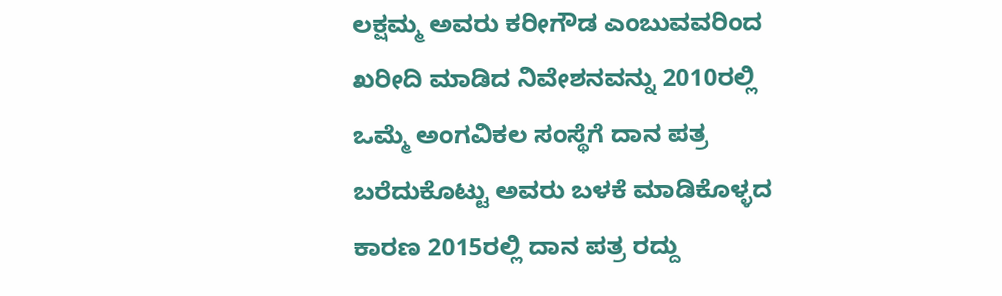ಲಕ್ಷಮ್ಮ ಅವರು ಕರೀಗೌಡ ಎಂಬುವವರಿಂದ ಖರೀದಿ ಮಾಡಿದ ನಿವೇಶನವನ್ನು 2010ರಲ್ಲಿ ಒಮ್ಮೆ ಅಂಗವಿಕಲ ಸಂಸ್ಥೆಗೆ ದಾನ ಪತ್ರ ಬರೆದುಕೊಟ್ಟು ಅವರು ಬಳಕೆ ಮಾಡಿಕೊಳ್ಳದ ಕಾರಣ 2015ರಲ್ಲಿ ದಾನ ಪತ್ರ ರದ್ದು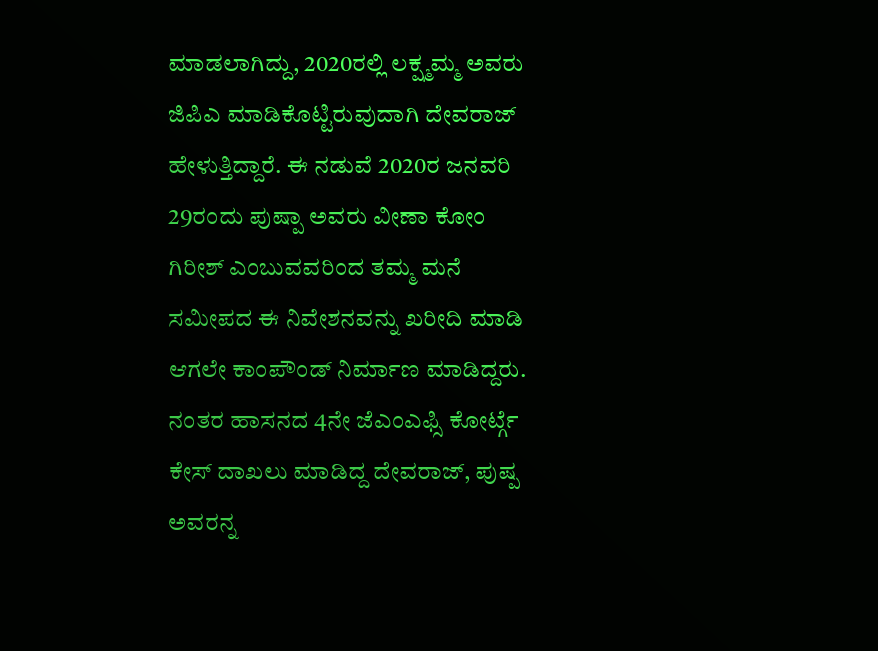ಮಾಡಲಾಗಿದ್ದು, 2020ರಲ್ಲಿ ಲಕ್ಷ್ಮಮ್ಮ ಅವರು ಜಿಪಿಎ ಮಾಡಿಕೊಟ್ಟಿರುವುದಾಗಿ ದೇವರಾಜ್ ಹೇಳುತ್ತಿದ್ದಾರೆ. ಈ ನಡುವೆ 2020ರ ಜನವರಿ 29ರಂದು ಪುಷ್ಪಾ ಅವರು ವೀಣಾ ಕೋಂ ಗಿರೀಶ್ ಎಂಬುವವರಿಂದ ತಮ್ಮ ಮನೆ ಸಮೀಪದ ಈ ನಿವೇಶನವನ್ನು ಖರೀದಿ ಮಾಡಿ ಆಗಲೇ ಕಾಂಪೌಂಡ್ ನಿರ್ಮಾಣ ಮಾಡಿದ್ದರು. ನಂತರ ಹಾಸನದ 4ನೇ ಜೆಎಂಎಫ್ಸಿ ಕೋರ್ಟ್ಗೆ ಕೇಸ್ ದಾಖಲು ಮಾಡಿದ್ದ ದೇವರಾಜ್, ಪುಷ್ಪ ಅವರನ್ನ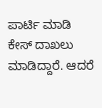ಪಾರ್ಟಿ ಮಾಡಿ ಕೇಸ್ ದಾಖಲು ಮಾಡಿದ್ದಾರೆ. ಆದರೆ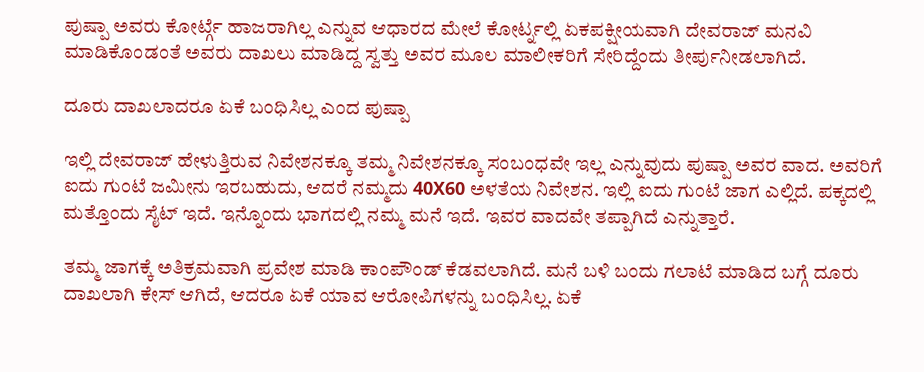ಪುಷ್ಪಾ ಅವರು ಕೋರ್ಟ್ಗೆ ಹಾಜರಾಗಿಲ್ಲ ಎನ್ನುವ ಆಧಾರದ ಮೇಲೆ ಕೋರ್ಟ್ನಲ್ಲಿ ಏಕಪಕ್ಷೀಯವಾಗಿ ದೇವರಾಜ್ ಮನವಿ ಮಾಡಿಕೊಂಡಂತೆ ಅವರು ದಾಖಲು ಮಾಡಿದ್ದ ಸ್ವತ್ತು ಅವರ ಮೂಲ ಮಾಲೀಕರಿಗೆ ಸೇರಿದ್ದೆಂದು ತೀರ್ಪುನೀಡಲಾಗಿದೆ.

ದೂರು ದಾಖಲಾದರೂ ಏಕೆ ಬಂಧಿಸಿಲ್ಲ ಎಂದ ಪುಷ್ಪಾ

ಇಲ್ಲಿ ದೇವರಾಜ್ ಹೇಳುತ್ತಿರುವ ನಿವೇಶನಕ್ಕೂ ತಮ್ಮ ನಿವೇಶನಕ್ಕೂ ಸಂಬಂಧವೇ ಇಲ್ಲ ಎನ್ನುವುದು ಪುಷ್ಪಾ ಅವರ ವಾದ. ಅವರಿಗೆ ಐದು ಗುಂಟೆ ಜಮೀನು ಇರಬಹುದು, ಆದರೆ ನಮ್ಮದು 40X60 ಅಳತೆಯ ನಿವೇಶನ. ಇಲ್ಲಿ ಐದು ಗುಂಟೆ ಜಾಗ ಎಲ್ಲಿದೆ. ಪಕ್ಕದಲ್ಲಿ ಮತ್ತೊಂದು ಸೈಟ್ ಇದೆ. ಇನ್ನೊಂದು ಭಾಗದಲ್ಲಿ ನಮ್ಮ ಮನೆ ಇದೆ. ಇವರ ವಾದವೇ ತಪ್ಪಾಗಿದೆ ಎನ್ನುತ್ತಾರೆ.

ತಮ್ಮ ಜಾಗಕ್ಕೆ ಅತಿಕ್ರಮವಾಗಿ ಪ್ರವೇಶ ಮಾಡಿ ಕಾಂಪೌಂಡ್ ಕೆಡವಲಾಗಿದೆ. ಮನೆ ಬಳಿ ಬಂದು ಗಲಾಟೆ ಮಾಡಿದ ಬಗ್ಗೆ ದೂರು ದಾಖಲಾಗಿ ಕೇಸ್ ಆಗಿದೆ, ಆದರೂ ಏಕೆ ಯಾವ ಆರೋಪಿಗಳನ್ನು ಬಂಧಿಸಿಲ್ಲ. ಏಕೆ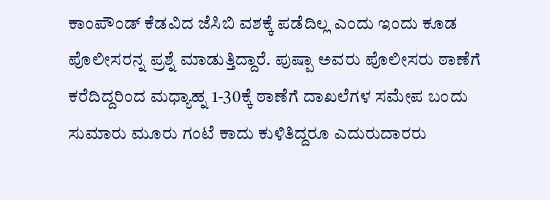ಕಾಂಪೌಂಡ್ ಕೆಡವಿದ ಜೆಸಿಬಿ ವಶಕ್ಕೆ ಪಡೆದಿಲ್ಲ ಎಂದು ಇಂದು ಕೂಡ ಪೊಲೀಸರನ್ನ ಪ್ರಶ್ನೆ ಮಾಡುತ್ತಿದ್ದಾರೆ. ಪುಷ್ಪಾ ಅವರು ಪೊಲೀಸರು ಠಾಣೆಗೆ ಕರೆದಿದ್ದರಿಂದ ಮಧ್ಯಾಹ್ನ 1-30ಕ್ಕೆ ಠಾಣೆಗೆ ದಾಖಲೆಗಳ ಸಮೇಪ ಬಂದು ಸುಮಾರು ಮೂರು ಗಂಟೆ ಕಾದು ಕುಳಿತಿದ್ದರೂ ಎದುರುದಾರರು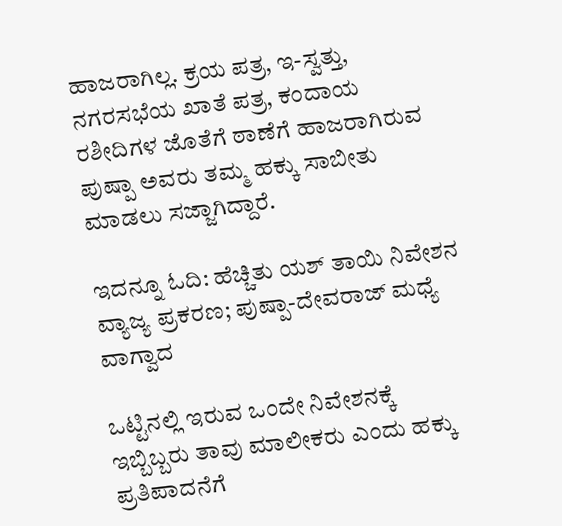ಹಾಜರಾಗಿಲ್ಲ. ಕ್ರಯ ಪತ್ರ, ಇ-ಸ್ವತ್ತು, ನಗರಸಭೆಯ ಖಾತೆ ಪತ್ರ, ಕಂದಾಯ ರಶೀದಿಗಳ ಜೊತೆಗೆ ಠಾಣೆಗೆ ಹಾಜರಾಗಿರುವ ಪುಷ್ಪಾ ಅವರು ತಮ್ಮ ಹಕ್ಕು ಸಾಬೀತು ಮಾಡಲು ಸಜ್ಜಾಗಿದ್ದಾರೆ.

ಇದನ್ನೂ ಓದಿ: ಹೆಚ್ಚಿತು ಯಶ್ ತಾಯಿ ನಿವೇಶನ ವ್ಯಾಜ್ಯ ಪ್ರಕರಣ; ಪುಷ್ಪಾ-ದೇವರಾಜ್ ಮಧ್ಯೆ ವಾಗ್ವಾದ

ಒಟ್ಟಿನಲ್ಲಿ ಇರುವ ಒಂದೇ ನಿವೇಶನಕ್ಕೆ ಇಬ್ಬಿಬ್ಬರು ತಾವು ಮಾಲೀಕರು ಎಂದು ಹಕ್ಕು ಪ್ರತಿಪಾದನೆಗೆ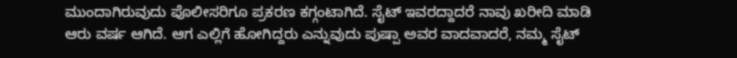ಮುಂದಾಗಿರುವುದು ಪೊಲೀಸರಿಗೂ ಪ್ರಕರಣ ಕಗ್ಗಂಟಾಗಿದೆ. ಸೈಟ್ ಇವರದ್ದಾದರೆ ನಾವು ಖರೀದಿ ಮಾಡಿ ಆರು ವರ್ಷ ಆಗಿದೆ. ಆಗ ಎಲ್ಲಿಗೆ ಹೋಗಿದ್ದರು ಎನ್ನುವುದು ಪುಷ್ಪಾ ಅವರ ವಾದವಾದರೆ, ನಮ್ಮ ಸೈಟ್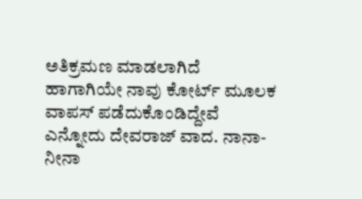ಅತಿಕ್ರಮಣ ಮಾಡಲಾಗಿದೆ ಹಾಗಾಗಿಯೇ ನಾವು ಕೋರ್ಟ್ ಮೂಲಕ ವಾಪಸ್ ಪಡೆದುಕೊಂಡಿದ್ದೇವೆ ಎನ್ನೋದು ದೇವರಾಜ್ ವಾದ. ನಾನಾ- ನೀನಾ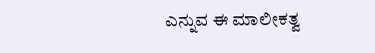ಎನ್ನುವ ಈ ಮಾಲೀಕತ್ವ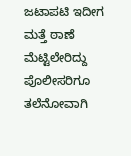ಜಟಾಪಟಿ ಇದೀಗ ಮತ್ತೆ ಠಾಣೆ ಮೆಟ್ಟಿಲೇರಿದ್ದು ಪೊಲೀಸರಿಗೂ ತಲೆನೋವಾಗಿ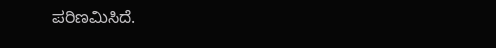ಪರಿಣಮಿಸಿದೆ.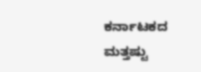ಕರ್ನಾಟಕದ ಮತ್ತಷ್ಟು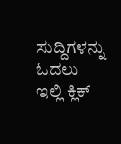ಸುದ್ದಿಗಳನ್ನು ಓದಲು ಇಲ್ಲಿ ಕ್ಲಿಕ್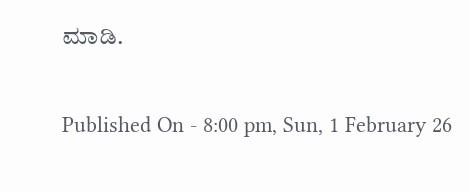ಮಾಡಿ.

Published On - 8:00 pm, Sun, 1 February 26